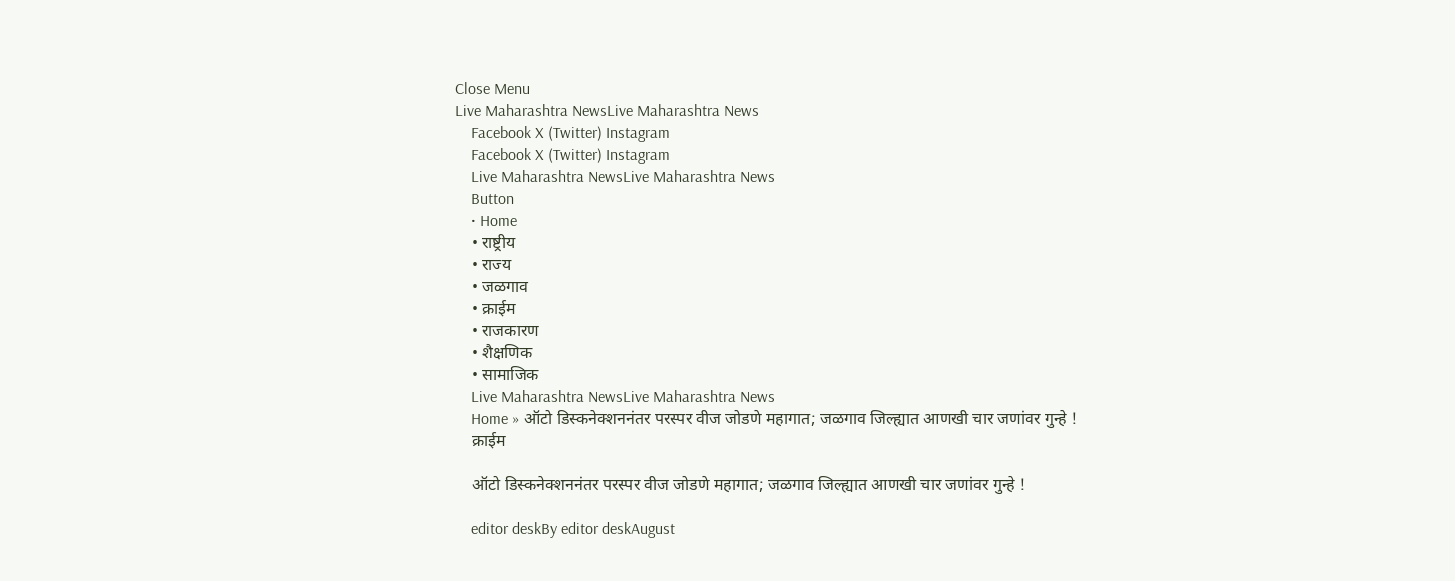Close Menu
Live Maharashtra NewsLive Maharashtra News
    Facebook X (Twitter) Instagram
    Facebook X (Twitter) Instagram
    Live Maharashtra NewsLive Maharashtra News
    Button
    • Home
    • राष्ट्रीय
    • राज्य
    • जळगाव
    • क्राईम
    • राजकारण
    • शैक्षणिक
    • सामाजिक
    Live Maharashtra NewsLive Maharashtra News
    Home » ऑटो डिस्कनेक्शननंतर परस्पर वीज जोडणे महागात; जळगाव जिल्ह्यात आणखी चार जणांवर गुन्हे !
    क्राईम

    ऑटो डिस्कनेक्शननंतर परस्पर वीज जोडणे महागात; जळगाव जिल्ह्यात आणखी चार जणांवर गुन्हे !

    editor deskBy editor deskAugust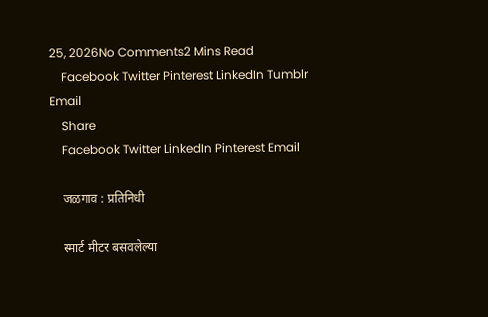25, 2026No Comments2 Mins Read
    Facebook Twitter Pinterest LinkedIn Tumblr Email
    Share
    Facebook Twitter LinkedIn Pinterest Email

    जळगाव : प्रतिनिधी

    स्मार्ट मीटर बसवलेल्या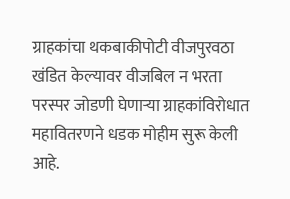ग्राहकांचा थकबाकीपोटी वीजपुरवठा खंडित केल्यावर वीजबिल न भरता परस्पर जोडणी घेणाऱ्या ग्राहकांविरोधात महावितरणने धडक मोहीम सुरू केली आहे.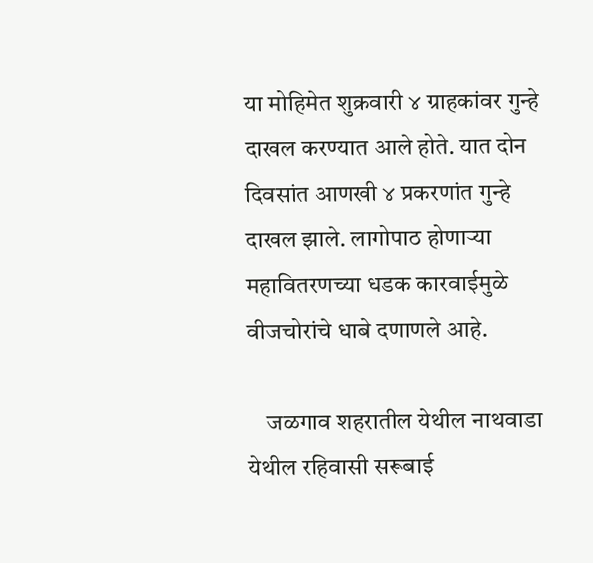या मोहिमेत शुक्रवारी ४ ग्राहकांवर गुन्हे दाखल करण्यात आले होते. यात दोन दिवसांत आणखी ४ प्रकरणांत गुन्हे दाखल झाले. लागोपाठ होणाऱ्या महावितरणच्या धडक कारवाईमुळे वीजचोरांचे धाबे दणाणले आहे.

    जळगाव शहरातील येथील नाथवाडा येथील रहिवासी सरूबाई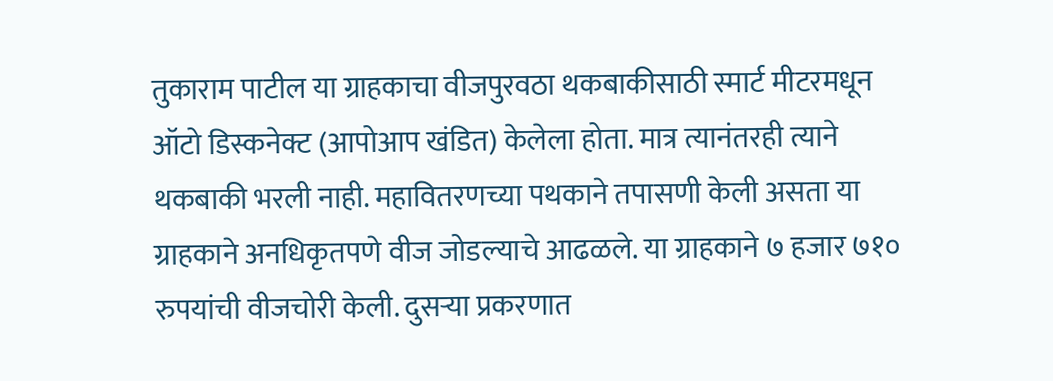तुकाराम पाटील या ग्राहकाचा वीजपुरवठा थकबाकीसाठी स्मार्ट मीटरमधून ऑटो डिस्कनेक्ट (आपोआप खंडित) केलेला होता. मात्र त्यानंतरही त्याने थकबाकी भरली नाही. महावितरणच्या पथकाने तपासणी केली असता या ग्राहकाने अनधिकृतपणे वीज जोडल्याचे आढळले. या ग्राहकाने ७ हजार ७१० रुपयांची वीजचोरी केली. दुसऱ्या प्रकरणात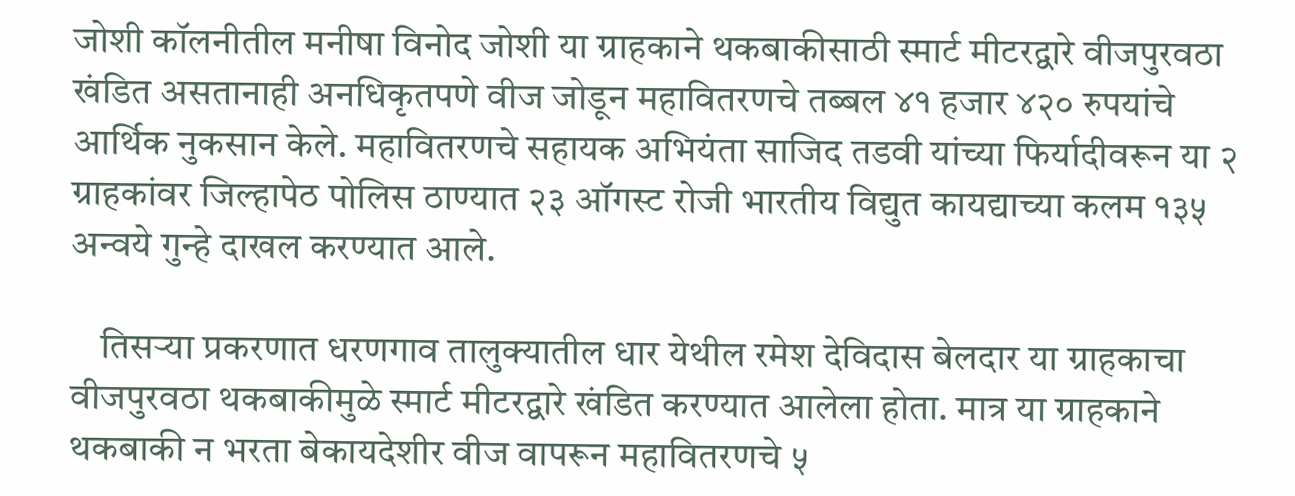जोशी कॉलनीतील मनीषा विनोद जोशी या ग्राहकाने थकबाकीसाठी स्मार्ट मीटरद्वारे वीजपुरवठा खंडित असतानाही अनधिकृतपणे वीज जोडून महावितरणचे तब्बल ४१ हजार ४२० रुपयांचे आर्थिक नुकसान केले. महावितरणचे सहायक अभियंता साजिद तडवी यांच्या फिर्यादीवरून या २ ग्राहकांवर जिल्हापेठ पोलिस ठाण्यात २३ ऑगस्ट रोजी भारतीय विद्युत कायद्याच्या कलम १३५ अन्वये गुन्हे दाखल करण्यात आले.

    तिसऱ्या प्रकरणात धरणगाव तालुक्यातील धार येथील रमेश देविदास बेलदार या ग्राहकाचा वीजपुरवठा थकबाकीमुळे स्मार्ट मीटरद्वारे खंडित करण्यात आलेला होता. मात्र या ग्राहकाने थकबाकी न भरता बेकायदेशीर वीज वापरून महावितरणचे ५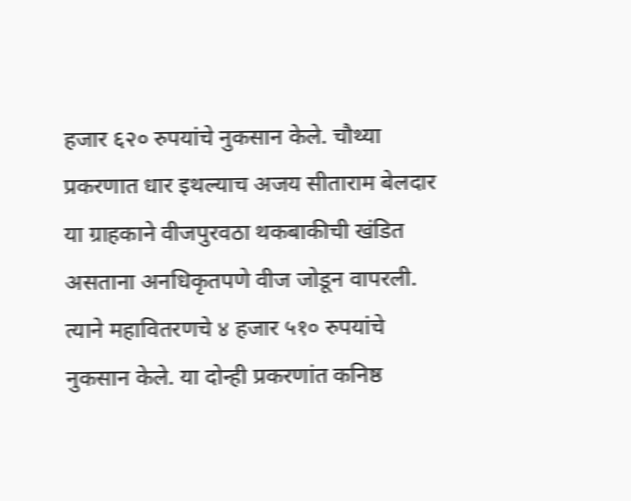हजार ६२० रुपयांचे नुकसान केले. चौथ्या प्रकरणात धार इथल्याच अजय सीताराम बेलदार या ग्राहकाने वीजपुरवठा थकबाकीची खंडित असताना अनधिकृतपणे वीज जोडून वापरली. त्याने महावितरणचे ४ हजार ५१० रुपयांचे नुकसान केले. या दोन्ही प्रकरणांत कनिष्ठ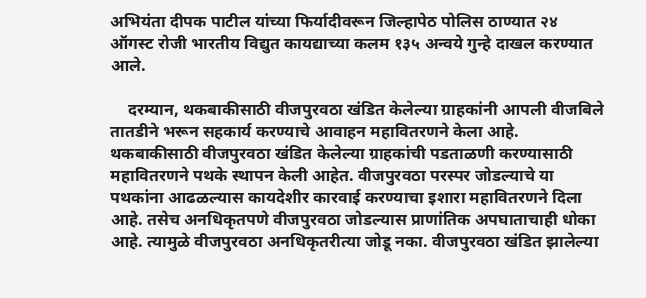अभियंता दीपक पाटील यांच्या फिर्यादीवरून जिल्हापेठ पोलिस ठाण्यात २४ ऑगस्ट रोजी भारतीय विद्युत कायद्याच्या कलम १३५ अन्वये गुन्हे दाखल करण्यात आले.

    दरम्यान, थकबाकीसाठी वीजपुरवठा खंडित केलेल्या ग्राहकांनी आपली वीजबिले तातडीने भरून सहकार्य करण्याचे आवाहन महावितरणने केला आहे. थकबाकीसाठी वीजपुरवठा खंडित‍ केलेल्या ग्राहकांची पडताळणी करण्यासाठी महावितरणने पथके स्थापन केली आहेत. वीजपुरवठा परस्पर जोडल्याचे या पथकांना आढळल्यास कायदेशीर कारवाई करण्याचा इशारा महावितरणने दिला आहे. तसेच अनधिकृतपणे वीजपुरवठा जोडल्यास प्राणांतिक अपघाताचाही धोका आहे. त्यामुळे वीजपुरवठा अनधिकृतरीत्या जोडू नका. वीजपुरवठा खंडित झालेल्या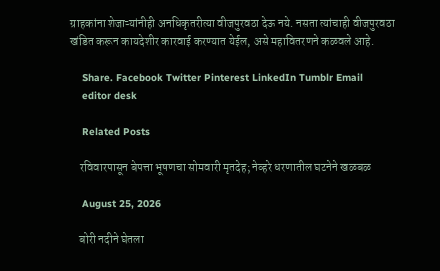ग्राहकांना शेजाऱ्यांनीही अनधिकृतरीत्या वीजपुरवठा देऊ नये. नसता त्यांचाही वीजपुरवठा खंडित करून कायदेशीर कारवाई करण्यात येईल, असे महावितरणने कळवले आहे.

    Share. Facebook Twitter Pinterest LinkedIn Tumblr Email
    editor desk

    Related Posts

    रविवारपासून बेपत्ता भूषणचा सोमवारी मृतदेह; नेव्हरे धरणातील घटनेने खळबळ

    August 25, 2026

    बोरी नदीने घेतला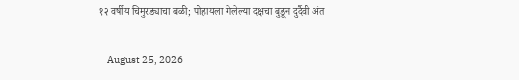१२ वर्षीय चिमुरड्याचा बळी; पोहायला गेलेल्या दक्षचा बुडून दुर्दैवी अंत

    August 25, 2026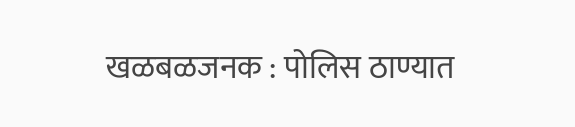खळबळजनक : पोलिस ठाण्यात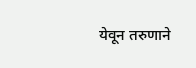येवून तरुणाने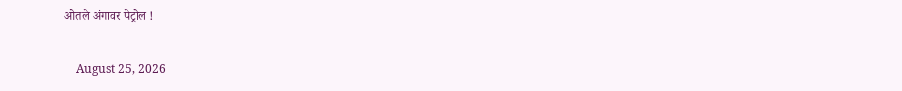ओतले अंगावर पेट्रोल !

    August 25, 2026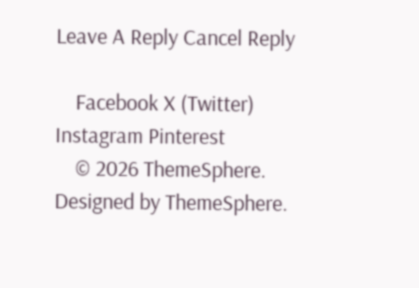Leave A Reply Cancel Reply

    Facebook X (Twitter) Instagram Pinterest
    © 2026 ThemeSphere. Designed by ThemeSphere.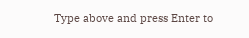Type above and press Enter to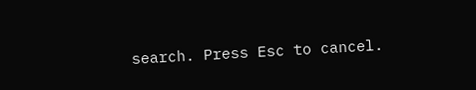search. Press Esc to cancel.